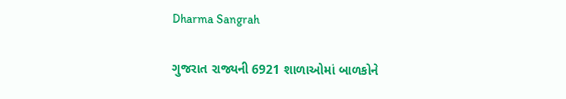Dharma Sangrah

ગુજરાત રાજ્યની 6921 શાળાઓમાં બાળકોને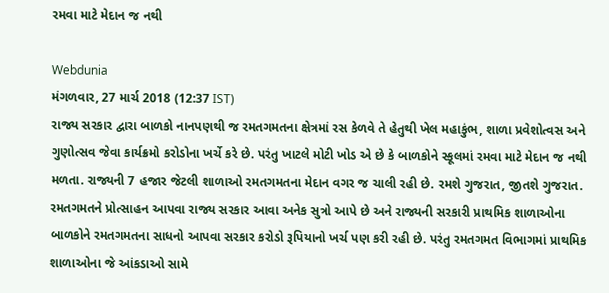રમવા માટે મેદાન જ નથી

Webdunia
મંગળવાર, 27 માર્ચ 2018 (12:37 IST)
રાજ્ય સરકાર દ્વારા બાળકો નાનપણથી જ રમતગમતના ક્ષેત્રમાં રસ કેળવે તે હેતુથી ખેલ મહાકુંભ, શાળા પ્રવેશોત્વસ અને ગુણોત્સવ જેવા કાર્યક્રમો કરોડોના ખર્ચે કરે છે. પરંતુ ખાટલે મોટી ખોડ એ છે કે બાળકોને સ્કૂલમાં રમવા માટે મેદાન જ નથી મળતા. રાજ્યની 7 હજાર જેટલી શાળાઓ રમતગમતના મેદાન વગર જ ચાલી રહી છે. રમશે ગુજરાત, જીતશે ગુજરાત. રમતગમતને પ્રોત્સાહન આપવા રાજ્ય સરકાર આવા અનેક સુત્રો આપે છે અને રાજ્યની સરકારી પ્રાથમિક શાળાઓના બાળકોને રમતગમતના સાધનો આપવા સરકાર કરોડો રૂપિયાનો ખર્ચ પણ કરી રહી છે. પરંતુ રમતગમત વિભાગમાં પ્રાથમિક શાળાઓના જે આંકડાઓ સામે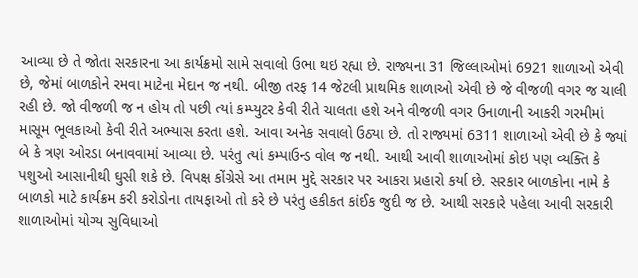આવ્યા છે તે જોતા સરકારના આ કાર્યક્રમો સામે સવાલો ઉભા થઇ રહ્યા છે. રાજ્યના 31 જિલ્લાઓમાં 6921 શાળાઓ એવી છે, જેમાં બાળકોને રમવા માટેના મેદાન જ નથી. બીજી તરફ 14 જેટલી પ્રાથમિક શાળાઓ એવી છે જે વીજળી વગર જ ચાલી રહી છે. જો વીજળી જ ન હોય તો પછી ત્યાં કમ્પ્યુટર કેવી રીતે ચાલતા હશે અને વીજળી વગર ઉનાળાની આકરી ગરમીમાં માસૂમ ભૂલકાઓ કેવી રીતે અભ્યાસ કરતા હશે. આવા અનેક સવાલો ઉઠ્યા છે. તો રાજ્યમાં 6311 શાળાઓ એવી છે કે જ્યાં બે કે ત્રણ ઓરડા બનાવવામાં આવ્યા છે. પરંતુ ત્યાં કમ્પાઉન્ડ વોલ જ નથી. આથી આવી શાળાઓમાં કોઇ પણ વ્યક્તિ કે પશુઓ આસાનીથી ઘુસી શકે છે. વિપક્ષ કોંગ્રેસે આ તમામ મુદ્દે સરકાર પર આકરા પ્રહારો કર્યા છે. સરકાર બાળકોના નામે કે બાળકો માટે કાર્યક્રમ કરી કરોડોના તાયફાઓ તો કરે છે પરંતુ હકીકત કાંઈક જુદી જ છે. આથી સરકારે પહેલા આવી સરકારી શાળાઓમાં યોગ્ય સુવિધાઓ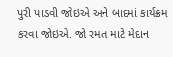પુરી પાડવી જોઇએ અને બાદમાં કાર્યક્રમ કરવા જોઇએ. જો રમત માટે મેદાન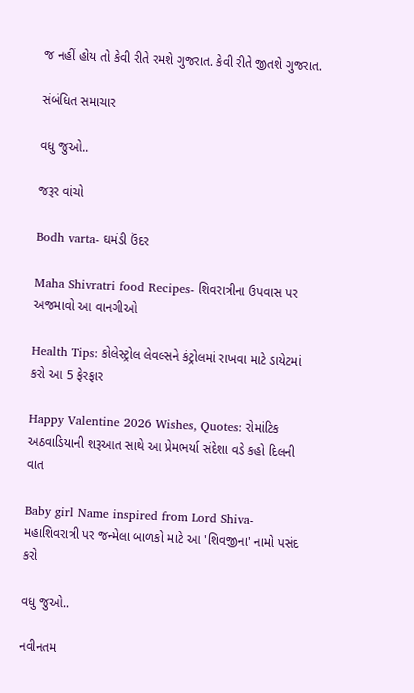જ નહીં હોય તો કેવી રીતે રમશે ગુજરાત. કેવી રીતે જીતશે ગુજરાત.

સંબંધિત સમાચાર

વધુ જુઓ..

જરૂર વાંચો

Bodh varta- ઘમંડી ઉંદર

Maha Shivratri food Recipes- શિવરાત્રીના ઉપવાસ પર અજમાવો આ વાનગીઓ

Health Tips: કોલેસ્ટ્રોલ લેવલ્સને કંટ્રોલમાં રાખવા માટે ડાયેટમાં કરો આ 5 ફેરફાર

Happy Valentine 2026 Wishes, Quotes: રોમાંટિક અઠવાડિયાની શરૂઆત સાથે આ પ્રેમભર્યા સંદેશા વડે કહો દિલની વાત

Baby girl Name inspired from Lord Shiva- મહાશિવરાત્રી પર જન્મેલા બાળકો માટે આ 'શિવજીના' નામો પસંદ કરો

વધુ જુઓ..

નવીનતમ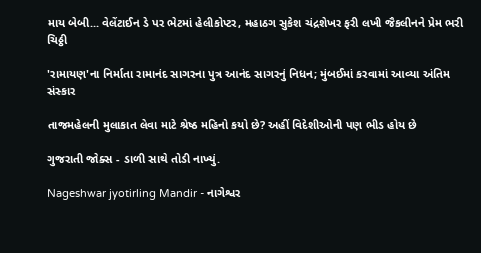માય બેબી... વેલેંટાઈન ડે પર ભેટમાં હેલીકોપ્ટર, મહાઠગ સુકેશ ચંદ્રશેખર ફરી લખી જૈકલીનને પ્રેમ ભરી ચિઠ્ઠી

'રામાયણ'ના નિર્માતા રામાનંદ સાગરના પુત્ર આનંદ સાગરનું નિધન; મુંબઈમાં કરવામાં આવ્યા અંતિમ સંસ્કાર

તાજમહેલની મુલાકાત લેવા માટે શ્રેષ્ઠ મહિનો કયો છે? અહીં વિદેશીઓની પણ ભીડ હોય છે

ગુજરાતી જોક્સ - ડાળી સાથે તોડી નાખ્યું.

Nageshwar jyotirling Mandir - નાગેશ્વર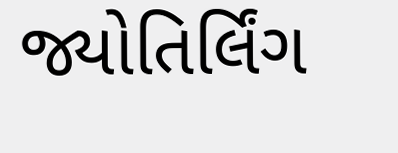જ્યોતિર્લિંગ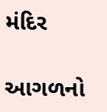મંદિર

આગળનો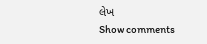લેખ
Show comments